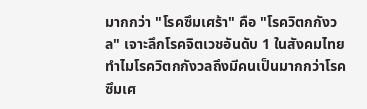มากกว่า "โรคซึมเศร้า" คือ "โรควิตกกังวล" เจาะลึกโรคจิตเวชอันดับ 1 ในสังคมไทย
ทำไมโรควิตกกังวลถึงมีคนเป็นมากกว่าโรคซึมเศ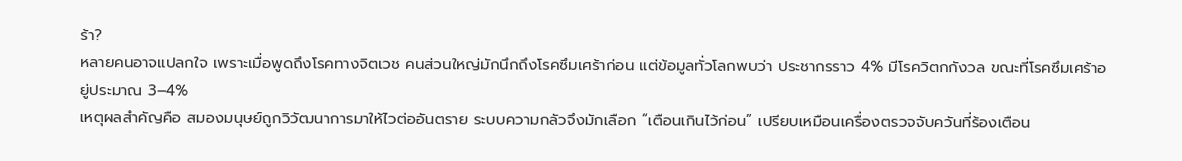ร้า?
หลายคนอาจแปลกใจ เพราะเมื่อพูดถึงโรคทางจิตเวช คนส่วนใหญ่มักนึกถึงโรคซึมเศร้าก่อน แต่ข้อมูลทั่วโลกพบว่า ประชากรราว 4% มีโรควิตกกังวล ขณะที่โรคซึมเศร้าอยู่ประมาณ 3–4%
เหตุผลสำคัญคือ สมองมนุษย์ถูกวิวัฒนาการมาให้ไวต่ออันตราย ระบบความกลัวจึงมักเลือก “เตือนเกินไว้ก่อน” เปรียบเหมือนเครื่องตรวจจับควันที่ร้องเตือน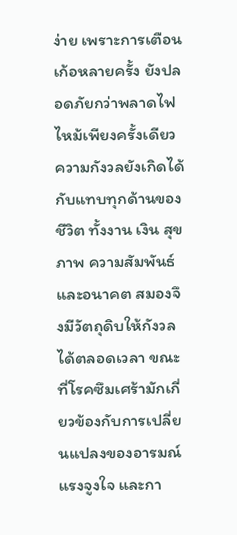ง่าย เพราะการเตือนเก้อหลายครั้ง ยังปลอดภัยกว่าพลาดไฟไหม้เพียงครั้งเดียว
ความกังวลยังเกิดได้กับแทบทุกด้านของชีวิต ทั้งงาน เงิน สุขภาพ ความสัมพันธ์ และอนาคต สมองจึงมีวัตถุดิบให้กังวลได้ตลอดเวลา ขณะที่โรคซึมเศร้ามักเกี่ยวข้องกับการเปลี่ยนแปลงของอารมณ์ แรงจูงใจ และกา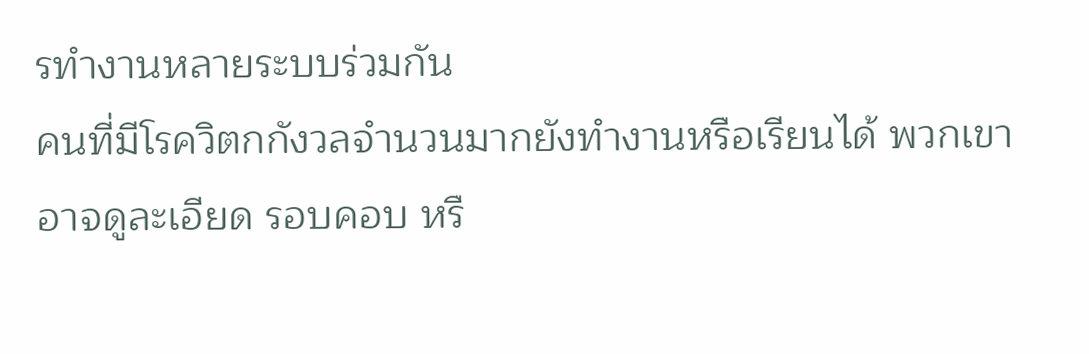รทำงานหลายระบบร่วมกัน
คนที่มีโรควิตกกังวลจำนวนมากยังทำงานหรือเรียนได้ พวกเขาอาจดูละเอียด รอบคอบ หรื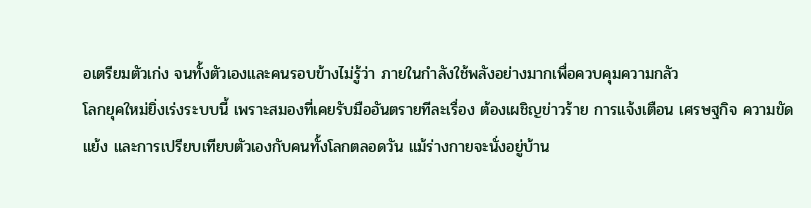อเตรียมตัวเก่ง จนทั้งตัวเองและคนรอบข้างไม่รู้ว่า ภายในกำลังใช้พลังอย่างมากเพื่อควบคุมความกลัว
โลกยุคใหม่ยิ่งเร่งระบบนี้ เพราะสมองที่เคยรับมืออันตรายทีละเรื่อง ต้องเผชิญข่าวร้าย การแจ้งเตือน เศรษฐกิจ ความขัดแย้ง และการเปรียบเทียบตัวเองกับคนทั้งโลกตลอดวัน แม้ร่างกายจะนั่งอยู่บ้าน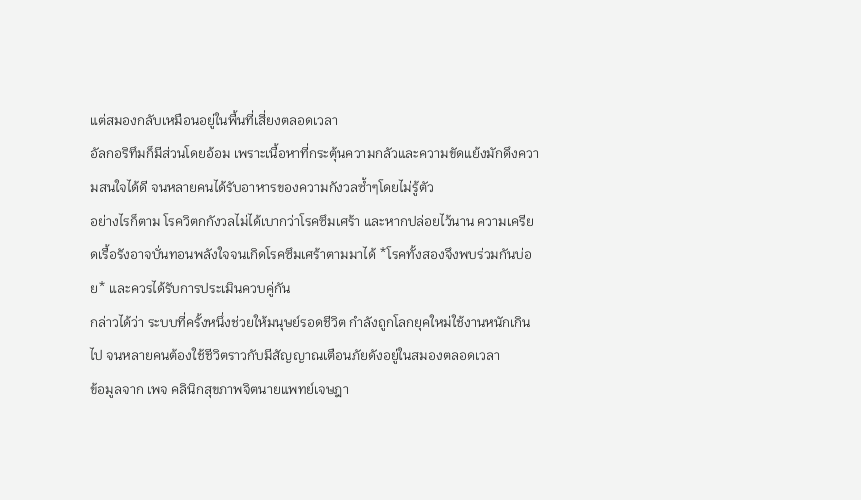แต่สมองกลับเหมือนอยู่ในพื้นที่เสี่ยงตลอดเวลา
อัลกอริทึมก็มีส่วนโดยอ้อม เพราะเนื้อหาที่กระตุ้นความกลัวและความขัดแย้งมักดึงความสนใจได้ดี จนหลายคนได้รับอาหารของความกังวลซ้ำๆโดยไม่รู้ตัว
อย่างไรก็ตาม โรควิตกกังวลไม่ได้เบากว่าโรคซึมเศร้า และหากปล่อยไว้นาน ความเครียดเรื้อรังอาจบั่นทอนพลังใจจนเกิดโรคซึมเศร้าตามมาได้ *โรคทั้งสองจึงพบร่วมกันบ่อย* และควรได้รับการประเมินควบคู่กัน
กล่าวได้ว่า ระบบที่ครั้งหนึ่งช่วยให้มนุษย์รอดชีวิต กำลังถูกโลกยุคใหม่ใช้งานหนักเกินไป จนหลายคนต้องใช้ชีวิตราวกับมีสัญญาณเตือนภัยดังอยู่ในสมองตลอดเวลา
ข้อมูลจาก เพจ คลินิกสุขภาพจิตนายแพทย์เจษฎา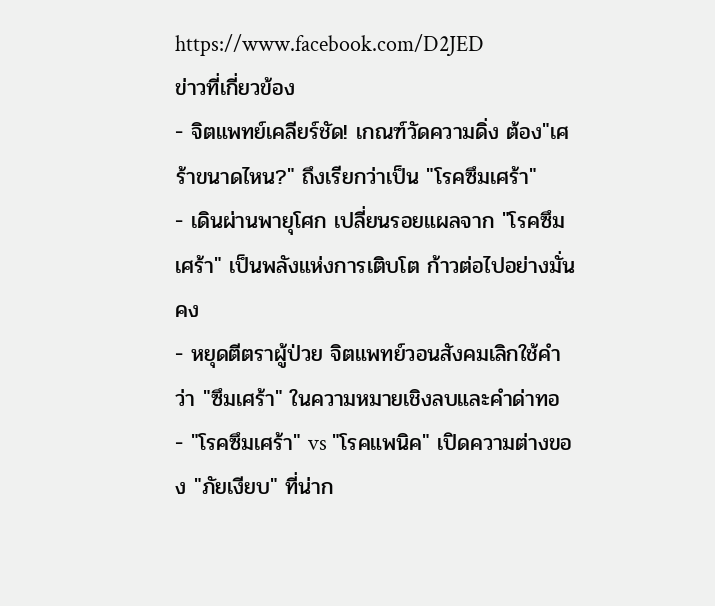https://www.facebook.com/D2JED
ข่าวที่เกี่ยวข้อง
- จิตแพทย์เคลียร์ชัด! เกณฑ์วัดความดิ่ง ต้อง"เศร้าขนาดไหน?" ถึงเรียกว่าเป็น "โรคซึมเศร้า"
- เดินผ่านพายุโศก เปลี่ยนรอยแผลจาก "โรคซึมเศร้า" เป็นพลังแห่งการเติบโต ก้าวต่อไปอย่างมั่นคง
- หยุดตีตราผู้ป่วย จิตแพทย์วอนสังคมเลิกใช้คำว่า "ซึมเศร้า" ในความหมายเชิงลบและคำด่าทอ
- "โรคซึมเศร้า" vs "โรคแพนิค" เปิดความต่างของ "ภัยเงียบ" ที่น่าก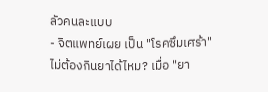ลัวคนละแบบ
- จิตแพทย์เผย เป็น "โรคซึมเศร้า" ไม่ต้องกินยาได้ไหม? เมื่อ "ยา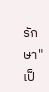รักษา" เป็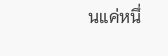นแค่หนึ่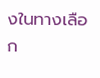งในทางเลือก